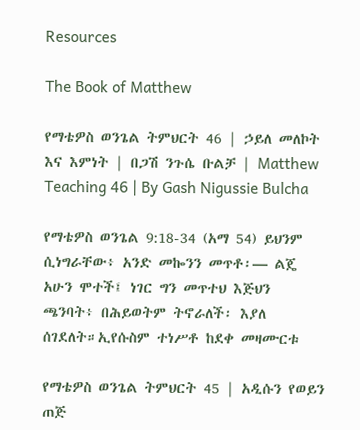Resources

The Book of Matthew

የማቴዎስ ወንጌል ትምህርት 46 | ኃይለ መለኮት እና እምነት | በጋሽ ንጉሴ ቡልቻ | Matthew Teaching 46 | By Gash Nigussie Bulcha

የማቴዎስ ወንጌል 9:18-34 (አማ 54) ይህንም ሲነግራቸው፥ አንድ መኰንን መጥቶ፡— ልጄ አሁን ሞተች፤ ነገር ግን መጥተህ እጅህን ጫንባት፥ በሕይወትም ትኖራለች፡ እያለ ሰገደለት።ኢየሱስም ተነሥቶ ከደቀ መዛሙርቱ

የማቴዎስ ወንጌል ትምህርት 45 | አዲሱን የወይን ጠጅ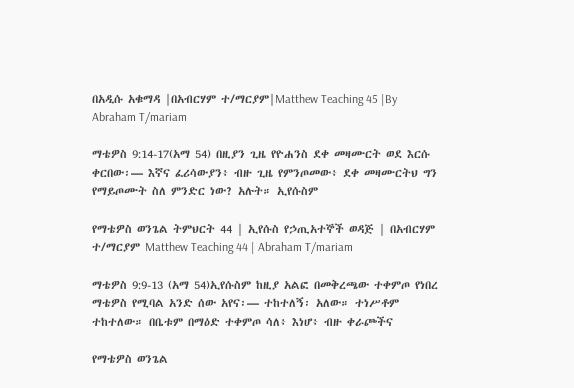በአዲሱ አቁማዳ |በአብርሃም ተ/ማርያም|Matthew Teaching 45 |By Abraham T/mariam

ማቴዎስ 9:14-17(አማ 54) በዚያን ጊዜ የዮሐንስ ደቀ መዛሙርት ወደ እርሱ ቀርበው፡— እኛና ፈሪሳውያን፥ ብዙ ጊዜ የምንጦመው፥ ደቀ መዛሙርትህ ግን የማይጦሙት ስለ ምንድር ነው? አሉት። ኢየሱስም

የማቴዎስ ወንጌል ትምህርት 44 | ኢየሱስ የኃጢአተኞች ወዳጅ | በአብርሃም ተ/ማርያም Matthew Teaching 44 | Abraham T/mariam

ማቴዎስ 9:9-13 (አማ 54)ኢየሱስም ከዚያ አልፎ በመቅረጫው ተቀምጦ የነበረ ማቴዎስ የሚባል አንድ ሰው አየና፡— ተከተለኝ፡ አለው። ተነሥቶም ተከተለው። በቤቱም በማዕድ ተቀምጦ ሳለ፥ እነሆ፥ ብዙ ቀራጮችና

የማቴዎስ ወንጌል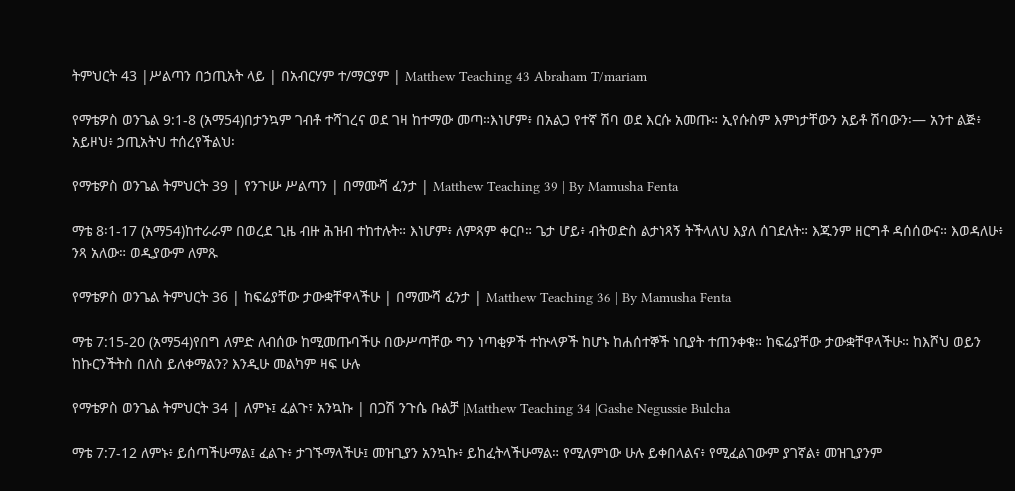ትምህርት 43 |ሥልጣን በኃጢአት ላይ | በአብርሃም ተ/ማርያም | Matthew Teaching 43 Abraham T/mariam

የማቴዎስ ወንጌል 9:1-8 (አማ54)በታንኳም ገብቶ ተሻገረና ወደ ገዛ ከተማው መጣ።እነሆም፥ በአልጋ የተኛ ሽባ ወደ እርሱ አመጡ። ኢየሱስም እምነታቸውን አይቶ ሽባውን፡— አንተ ልጅ፥ አይዞህ፥ ኃጢአትህ ተሰረየችልህ፡

የማቴዎስ ወንጌል ትምህርት 39 | የንጉሡ ሥልጣን | በማሙሻ ፈንታ | Matthew Teaching 39 | By Mamusha Fenta

ማቴ 8፡1-17 (አማ54)ከተራራም በወረደ ጊዜ ብዙ ሕዝብ ተከተሉት። እነሆም፥ ለምጻም ቀርቦ። ጌታ ሆይ፥ ብትወድስ ልታነጻኝ ትችላለህ እያለ ሰገደለት። እጁንም ዘርግቶ ዳሰሰውና። እወዳለሁ፥ ንጻ አለው። ወዲያውም ለምጹ

የማቴዎስ ወንጌል ትምህርት 36 | ከፍሬያቸው ታውቋቸዋላችሁ | በማሙሻ ፈንታ | Matthew Teaching 36 | By Mamusha Fenta

ማቴ 7:15-20 (አማ54)የበግ ለምድ ለብሰው ከሚመጡባችሁ በውሥጣቸው ግን ነጣቂዎች ተኵላዎች ከሆኑ ከሐሰተኞች ነቢያት ተጠንቀቁ። ከፍሬያቸው ታውቋቸዋላችሁ። ከእሾህ ወይን ከኩርንችትስ በለስ ይለቀማልን? እንዲሁ መልካም ዛፍ ሁሉ

የማቴዎስ ወንጌል ትምህርት 34 | ለምኑ፤ ፈልጉ፣ አንኳኩ | በጋሽ ንጉሴ ቡልቻ |Matthew Teaching 34 |Gashe Negussie Bulcha

ማቴ 7:7-12 ለምኑ፥ ይሰጣችሁማል፤ ፈልጉ፥ ታገኙማላችሁ፤ መዝጊያን አንኳኩ፥ ይከፈትላችሁማል። የሚለምነው ሁሉ ይቀበላልና፥ የሚፈልገውም ያገኛል፥ መዝጊያንም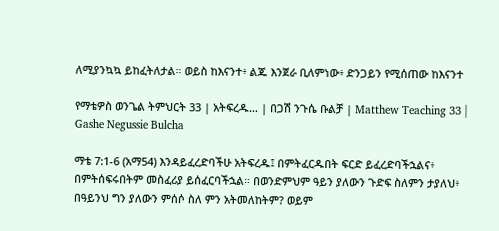ለሚያንኳኳ ይከፈትለታል። ወይስ ከእናንተ፥ ልጁ እንጀራ ቢለምነው፥ ድንጋይን የሚሰጠው ከእናንተ

የማቴዎስ ወንጌል ትምህርት 33 | አትፍረዱ… | በጋሽ ንጉሴ ቡልቻ | Matthew Teaching 33 | Gashe Negussie Bulcha

ማቴ 7:1-6 (አማ54) እንዳይፈረድባችሁ አትፍረዱ፤ በምትፈርዱበት ፍርድ ይፈረድባችኋልና፥ በምትሰፍሩበትም መስፈሪያ ይሰፈርባችኋል። በወንድምህም ዓይን ያለውን ጉድፍ ስለምን ታያለህ፥ በዓይንህ ግን ያለውን ምሰሶ ስለ ምን አትመለከትም? ወይም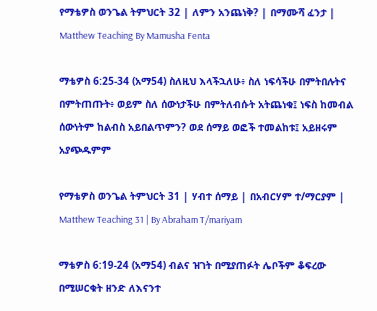የማቴዎስ ወንጌል ትምህርት 32 | ለምን አንጨነቅ? | በማሙሻ ፈንታ | Matthew Teaching By Mamusha Fenta

ማቴዎስ 6:25-34 (አማ54) ስለዚህ እላችኋለሁ፥ ስለ ነፍሳችሁ በምትበሉትና በምትጠጡት፥ ወይም ስለ ሰውነታችሁ በምትለብሱት አትጨነቁ፤ ነፍስ ከመብል ሰውነትም ከልብስ አይበልጥምን? ወደ ሰማይ ወፎች ተመልከቱ፤ አይዘሩም አያጭዱምም

የማቴዎስ ወንጌል ትምህርት 31 | ሃብተ ሰማይ | በአብርሃም ተ/ማርያም | Matthew Teaching 31 | By Abraham T/mariyam

ማቴዎስ 6:19-24 (አማ54) ብልና ዝገት በሚያጠፉት ሌቦችም ቆፍረው በሚሠርቁት ዘንድ ለእናንተ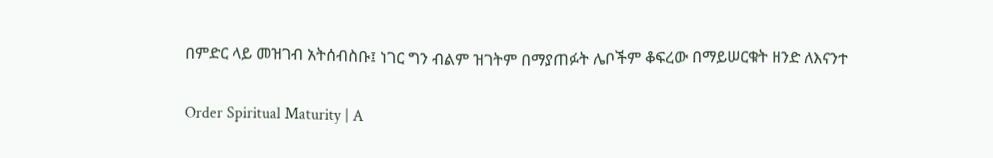በምድር ላይ መዝገብ አትሰብስቡ፤ ነገር ግን ብልም ዝገትም በማያጠፉት ሌቦችም ቆፍረው በማይሠርቁት ዘንድ ለእናንተ

Order Spiritual Maturity | A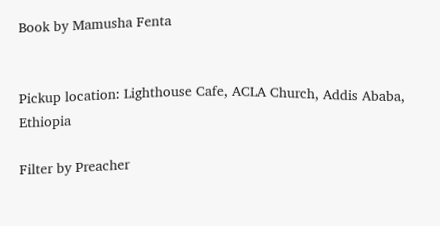Book by Mamusha Fenta


Pickup location: Lighthouse Cafe, ACLA Church, Addis Ababa, Ethiopia

Filter by Preacher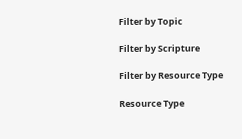Filter by Topic

Filter by Scripture

Filter by Resource Type

Resource Type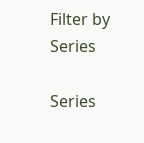Filter by Series

Series